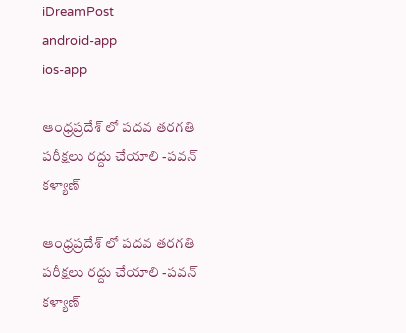iDreamPost
android-app
ios-app

ఆంధ్రప్రదేశ్ లో పదవ తరగతి పరీక్షలు రద్దు చేయాలి -పవన్ కళ్యాణ్

ఆంధ్రప్రదేశ్ లో పదవ తరగతి పరీక్షలు రద్దు చేయాలి -పవన్ కళ్యాణ్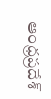ఆంధ్రప్రదేశ్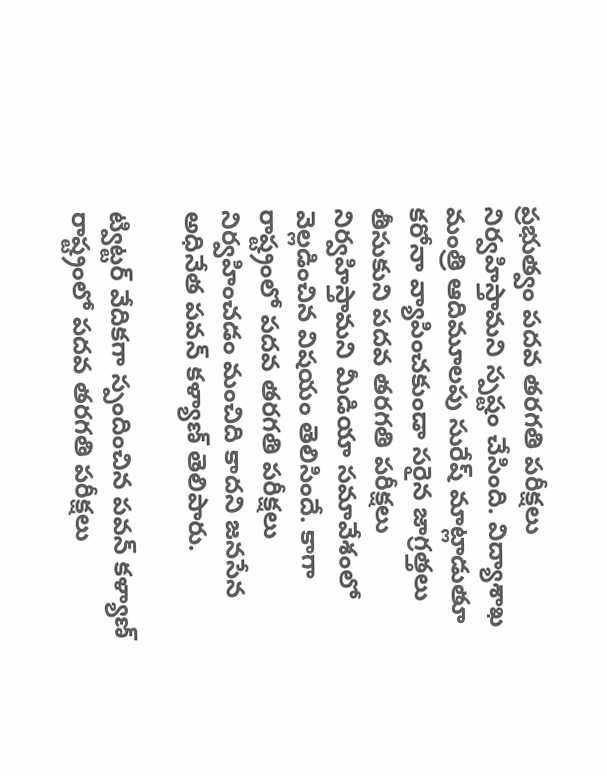ప్రభుత్వం పదవ తరగతి పరీక్షలు నిర్వహిస్తామని స్పష్టం చేసింది. విద్యాశాఖ మంత్రి ఆదిమూలపు సురేష్ మాట్లాడుతూ కరోనా వ్యాపించకుండా సరైన జాగ్రత్తలు తీసుకుని పదవ తరగతి పరీక్షలు నిర్వహిస్తామని మీడియా సమావేశంలో వెల్లడించిన విషయం తెలిసిందే. కాగా రాష్ట్రంలో పదవ తరగతి పరీక్షలు నిర్వహించడం మంచిది కాదని జనసేన అధినేత పవన్ కళ్యాణ్ తెలిపారు.

ట్విట్టర్ వేదికగా స్పందించిన పవన్ కళ్యాణ్ రాష్ట్రంలో పదవ తరగతి పరీక్షలు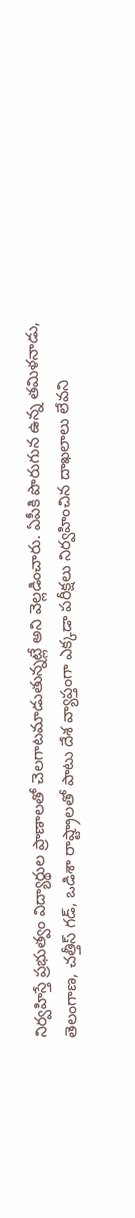నిర్వహిస్తే ప్రభుత్వం విద్యార్థుల ప్రాణాలతో చెల‌గాట‌మాడుతున్నట్లే అని వెల్లడించారు. ఏపీకి పొరుగున ఉన్న త‌మిళ‌నాడు, తెలంగాణ‌, చ‌త్తీస్ గ‌డ్‌, ఒడిశా రాష్ట్రాల‌తో పాటు దేశ వ్యాప్తంగా ఎక్క‌డా ప‌రీక్ష‌లు నిర్వ‌హించిన దాఖ‌లాలు లేవ‌ని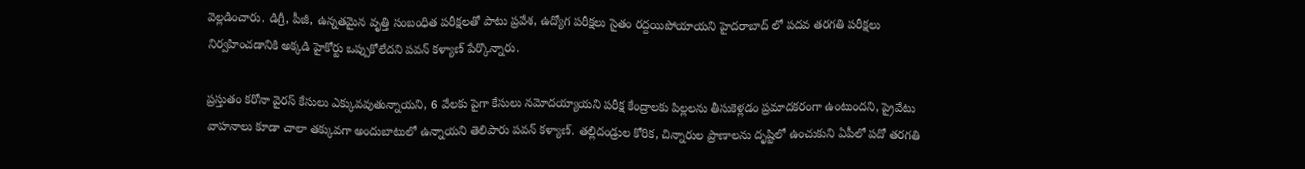వెల్ల‌డించారు. డిగ్రీ, పీజీ, ఉన్న‌త‌మైన వృత్తి సంబంధిత ప‌రీక్ష‌ల‌తో పాటు ప్ర‌వేశ‌, ఉద్యోగ ప‌రీక్ష‌లు సైతం రద్దయిపోయాయని హైదరాబాద్ లో పదవ తరగతి పరీక్షలు నిర్వహించడానికి అక్కడి హైకోర్టు ఒప్పుకోలేదని పవన్ కళ్యాణ్ పేర్కొన్నారు.

ప్ర‌స్తుతం క‌రోనా వైర‌స్ కేసులు ఎక్కువ‌వుతున్నాయ‌ని, 6 వేల‌కు పైగా కేసులు న‌మోద‌య్యాయ‌ని ప‌రీక్ష కేంద్రాల‌కు పిల్ల‌ల‌ను తీసుకెళ్ల‌డం ప్ర‌మాద‌క‌రంగా ఉంటుంద‌ని, ప్రైవేటు వాహ‌నాలు కూడా చాలా త‌క్కువ‌గా అందుబాటులో ఉన్నాయ‌ని తెలిపారు పవన్ కళ్యాణ్. త‌ల్లిదండ్రుల కోరిక‌, చిన్నారుల ప్రాణాల‌ను దృష్టిలో ఉంచుకుని ఏపీలో ప‌దో త‌ర‌గ‌తి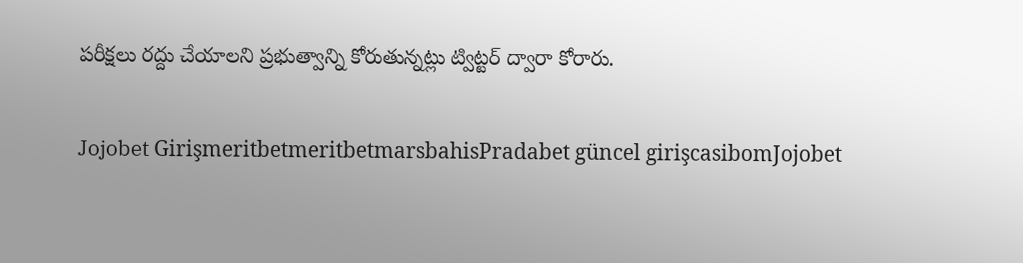ప‌రీక్ష‌లు ర‌ద్దు చేయాల‌ని ప్ర‌భుత్వాన్ని కోరుతున్న‌ట్లు ట్విట్టర్ ద్వారా కోరారు.

Jojobet GirişmeritbetmeritbetmarsbahisPradabet güncel girişcasibomJojobet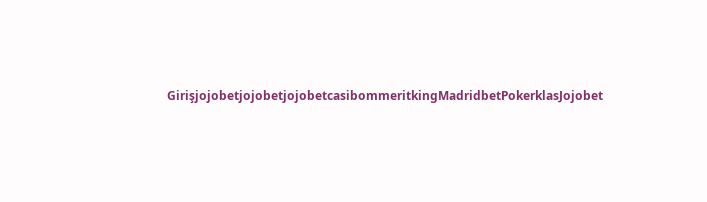GirişjojobetjojobetjojobetcasibommeritkingMadridbetPokerklasJojobet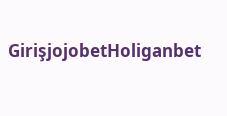GirişjojobetHoliganbet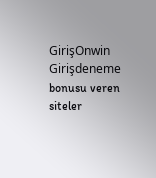GirişOnwin Girişdeneme bonusu veren siteler